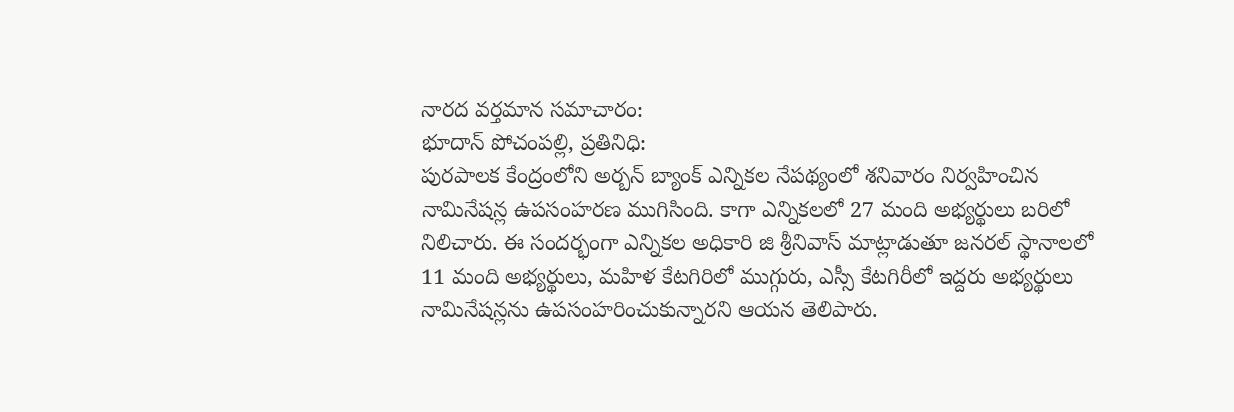నారద వర్తమాన సమాచారం:
భూదాన్ పోచంపల్లి, ప్రతినిధి:
పురపాలక కేంద్రంలోని అర్బన్ బ్యాంక్ ఎన్నికల నేపథ్యంలో శనివారం నిర్వహించిన నామినేషన్ల ఉపసంహరణ ముగిసింది. కాగా ఎన్నికలలో 27 మంది అభ్యర్థులు బరిలో నిలిచారు. ఈ సందర్భంగా ఎన్నికల అధికారి జి శ్రీనివాస్ మాట్లాడుతూ జనరల్ స్థానాలలో 11 మంది అభ్యర్థులు, మహిళ కేటగిరిలో ముగ్గురు, ఎస్సీ కేటగిరీలో ఇద్దరు అభ్యర్థులు నామినేషన్లను ఉపసంహరించుకున్నారని ఆయన తెలిపారు.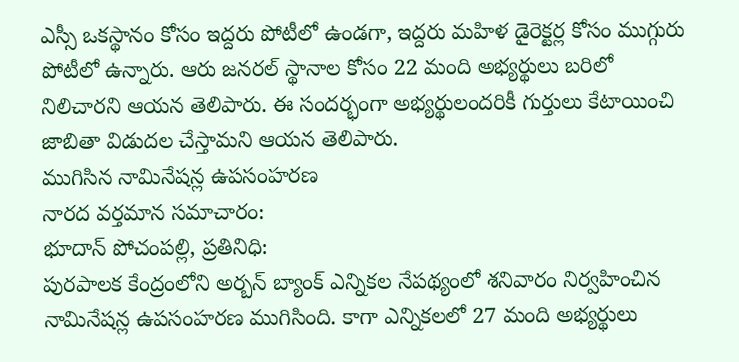ఎస్సీ ఒకస్థానం కోసం ఇద్దరు పోటీలో ఉండగా, ఇద్దరు మహిళ డైరెక్టర్ల కోసం ముగ్గురు పోటీలో ఉన్నారు. ఆరు జనరల్ స్థానాల కోసం 22 మంది అభ్యర్థులు బరిలో నిలిచారని ఆయన తెలిపారు. ఈ సందర్భంగా అభ్యర్థులందరికీ గుర్తులు కేటాయించి జాబితా విడుదల చేస్తామని ఆయన తెలిపారు.
ముగిసిన నామినేషన్ల ఉపసంహరణ
నారద వర్తమాన సమాచారం:
భూదాన్ పోచంపల్లి, ప్రతినిధి:
పురపాలక కేంద్రంలోని అర్బన్ బ్యాంక్ ఎన్నికల నేపథ్యంలో శనివారం నిర్వహించిన నామినేషన్ల ఉపసంహరణ ముగిసింది. కాగా ఎన్నికలలో 27 మంది అభ్యర్థులు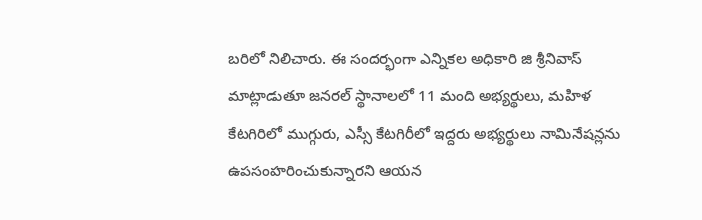బరిలో నిలిచారు. ఈ సందర్భంగా ఎన్నికల అధికారి జి శ్రీనివాస్ మాట్లాడుతూ జనరల్ స్థానాలలో 11 మంది అభ్యర్థులు, మహిళ కేటగిరిలో ముగ్గురు, ఎస్సీ కేటగిరీలో ఇద్దరు అభ్యర్థులు నామినేషన్లను ఉపసంహరించుకున్నారని ఆయన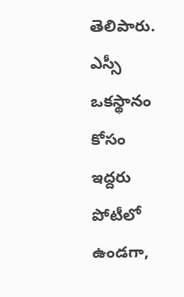తెలిపారు. ఎస్సీ ఒకస్థానం కోసం ఇద్దరు పోటీలో ఉండగా,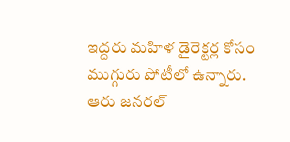ఇద్దరు మహిళ డైరెక్టర్ల కోసం ముగ్గురు పోటీలో ఉన్నారు. ఆరు జనరల్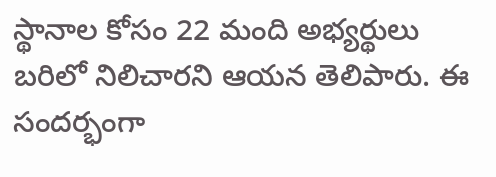స్థానాల కోసం 22 మంది అభ్యర్థులు బరిలో నిలిచారని ఆయన తెలిపారు. ఈ సందర్భంగా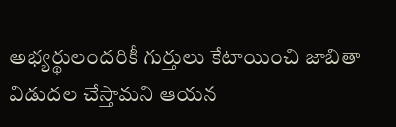అభ్యర్థులందరికీ గుర్తులు కేటాయించి జాబితా విడుదల చేస్తామని ఆయన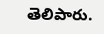తెలిపారు.